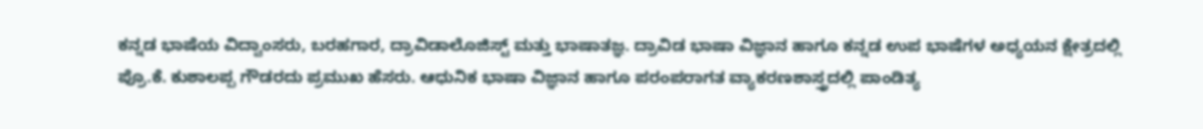ಕನ್ನಡ ಭಾಷೆಯ ವಿದ್ವಾಂಸರು, ಬರಹಗಾರ, ದ್ರಾವಿಡಾಲೊಜಿಸ್ಟ್ ಮತ್ತು ಭಾಷಾತಜ್ಞ. ದ್ರಾವಿಡ ಭಾಷಾ ವಿಜ್ಞಾನ ಹಾಗೂ ಕನ್ನಡ ಉಪ ಭಾಷೆಗಳ ಅಧ್ಯಯನ ಕ್ಷೇತ್ರದಲ್ಲಿ ಪ್ರೊ.ಕೆ. ಕುಶಾಲಪ್ಪ ಗೌಡರದು ಪ್ರಮುಖ ಹೆಸರು. ಆಧುನಿಕ ಭಾಷಾ ವಿಜ್ಞಾನ ಹಾಗೂ ಪರಂಪರಾಗತ ವ್ಯಾಕರಣಶಾಸ್ತ್ರದಲ್ಲಿ ಪಾಂಡಿತ್ಯ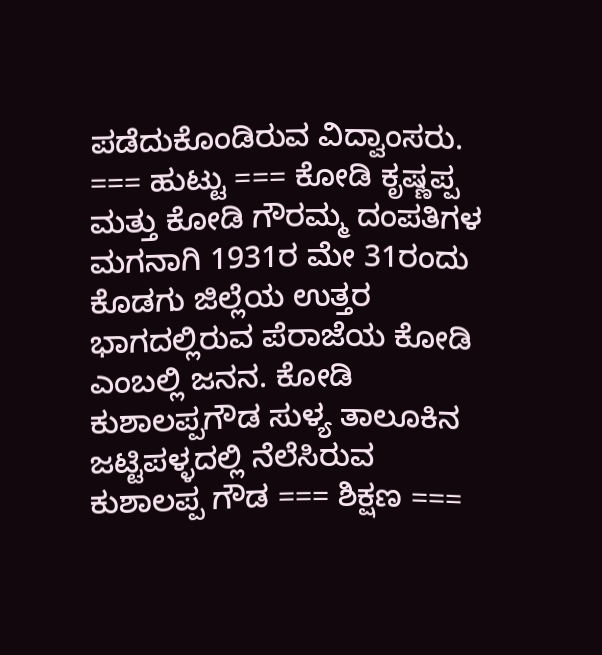ಪಡೆದುಕೊಂಡಿರುವ ವಿದ್ವಾಂಸರು. === ಹುಟ್ಟು === ಕೋಡಿ ಕೃಷ್ಣಪ್ಪ ಮತ್ತು ಕೋಡಿ ಗೌರಮ್ಮ ದಂಪತಿಗಳ ಮಗನಾಗಿ 1931ರ ಮೇ 31ರಂದು ಕೊಡಗು ಜಿಲ್ಲೆಯ ಉತ್ತರ ಭಾಗದಲ್ಲಿರುವ ಪೆರಾಜೆಯ ಕೋಡಿ ಎಂಬಲ್ಲಿ ಜನನ. ಕೋಡಿ ಕುಶಾಲಪ್ಪಗೌಡ ಸುಳ್ಯ ತಾಲೂಕಿನ ಜಟ್ಟಿಪಳ್ಳದಲ್ಲಿ ನೆಲೆಸಿರುವ ಕುಶಾಲಪ್ಪ ಗೌಡ === ಶಿಕ್ಷಣ ===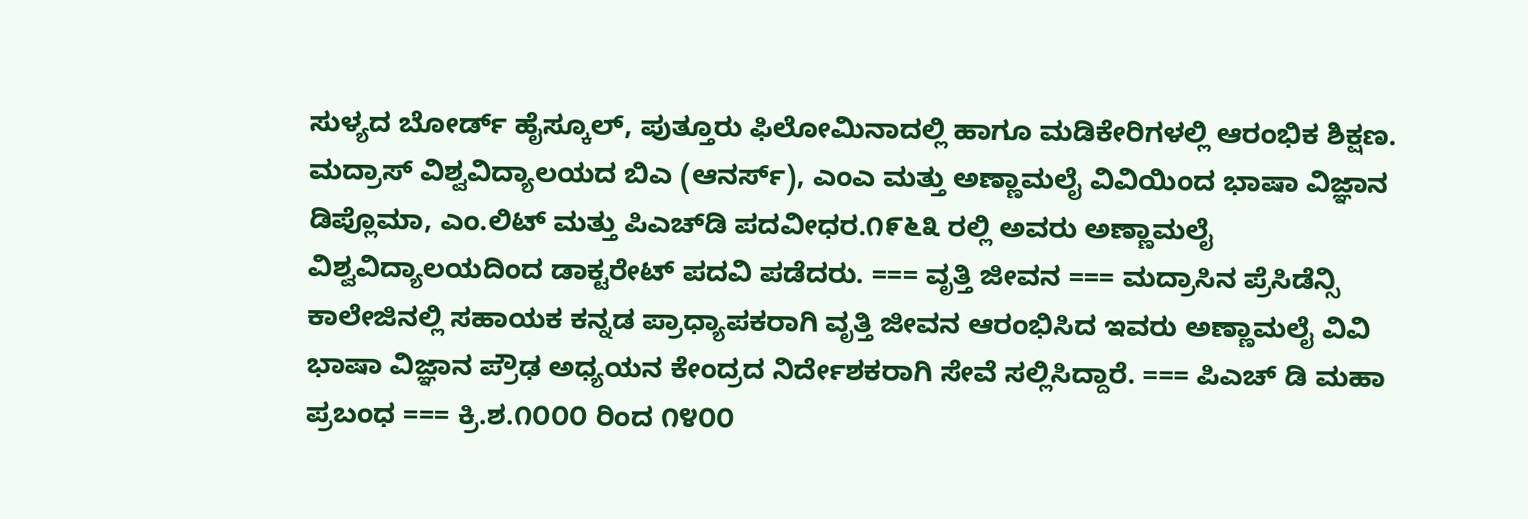ಸುಳ್ಯದ ಬೋರ್ಡ್ ಹೈಸ್ಕೂಲ್, ಪುತ್ತೂರು ಫಿಲೋಮಿನಾದಲ್ಲಿ ಹಾಗೂ ಮಡಿಕೇರಿಗಳಲ್ಲಿ ಆರಂಭಿಕ ಶಿಕ್ಷಣ. ಮದ್ರಾಸ್ ವಿಶ್ವವಿದ್ಯಾಲಯದ ಬಿಎ (ಆನರ್ಸ್), ಎಂಎ ಮತ್ತು ಅಣ್ಣಾಮಲೈ ವಿವಿಯಿಂದ ಭಾಷಾ ವಿಜ್ಞಾನ ಡಿಪ್ಲೊಮಾ, ಎಂ.ಲಿಟ್ ಮತ್ತು ಪಿಎಚ್‌ಡಿ ಪದವೀಧರ.೧೯೬೩ ರಲ್ಲಿ ಅವರು ಅಣ್ಣಾಮಲೈ ವಿಶ್ವವಿದ್ಯಾಲಯದಿಂದ ಡಾಕ್ಟರೇಟ್ ಪದವಿ ಪಡೆದರು. === ವೃತ್ತಿ ಜೀವನ === ಮದ್ರಾಸಿನ ಪ್ರೆಸಿಡೆನ್ಸಿ ಕಾಲೇಜಿನಲ್ಲಿ ಸಹಾಯಕ ಕನ್ನಡ ಪ್ರಾಧ್ಯಾಪಕರಾಗಿ ವೃತ್ತಿ ಜೀವನ ಆರಂಭಿಸಿದ ಇವರು ಅಣ್ಣಾಮಲೈ ವಿವಿ ಭಾಷಾ ವಿಜ್ಞಾನ ಪ್ರೌಢ ಅಧ್ಯಯನ ಕೇಂದ್ರದ ನಿರ್ದೇಶಕರಾಗಿ ಸೇವೆ ಸಲ್ಲಿಸಿದ್ದಾರೆ. === ಪಿಎಚ್ ಡಿ ಮಹಾ ಪ್ರಬಂಧ === ಕ್ರಿ.ಶ.೧೦೦೦ ರಿಂದ ೧೪೦೦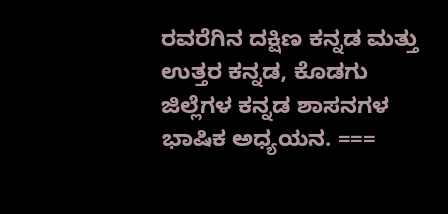ರವರೆಗಿನ ದಕ್ಷಿಣ ಕನ್ನಡ ಮತ್ತು ಉತ್ತರ ಕನ್ನಡ, ಕೊಡಗು ಜಿಲ್ಲೆಗಳ ಕನ್ನಡ ಶಾಸನಗಳ ಭಾಷಿಕ ಅಧ್ಯಯನ. ===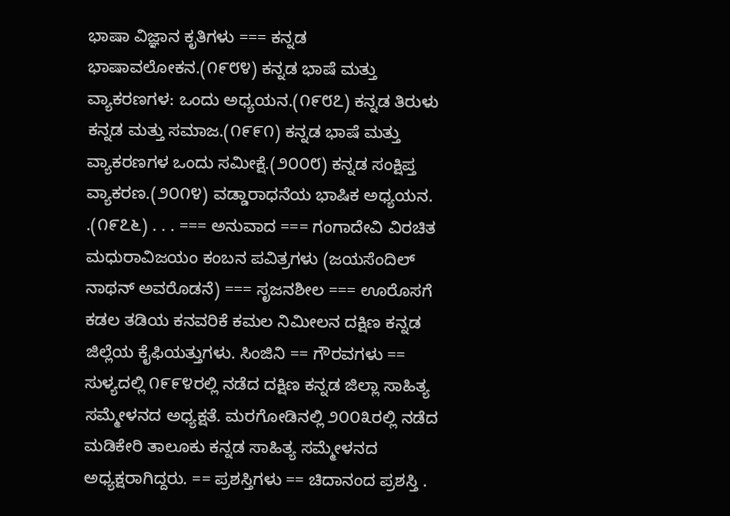ಭಾಷಾ ವಿಜ್ಞಾನ ಕೃತಿಗಳು === ಕನ್ನಡ ಭಾಷಾವಲೋಕನ.(೧೯೮೪) ಕನ್ನಡ ಭಾಷೆ ಮತ್ತು ವ್ಯಾಕರಣಗಳ: ಒಂದು ಅಧ್ಯಯನ.(೧೯೮೭) ಕನ್ನಡ ತಿರುಳು ಕನ್ನಡ ಮತ್ತು ಸಮಾಜ.(೧೯೯೧) ಕನ್ನಡ ಭಾಷೆ ಮತ್ತು ವ್ಯಾಕರಣಗಳ ಒಂದು ಸಮೀಕ್ಷೆ.(೨೦೦೮) ಕನ್ನಡ ಸಂಕ್ಷಿಪ್ತ ವ್ಯಾಕರಣ.(೨೦೧೪) ವಡ್ಡಾರಾಧನೆಯ ಭಾಷಿಕ ಅಧ್ಯಯನ. .(೧೯೭೬) . . . === ಅನುವಾದ === ಗಂಗಾದೇವಿ ವಿರಚಿತ ಮಧುರಾವಿಜಯಂ ಕಂಬನ ಪವಿತ್ರಗಳು (ಜಯಸೆಂದಿಲ್ ನಾಥನ್ ಅವರೊಡನೆ) === ಸೃಜನಶೀಲ === ಊರೊಸಗೆ ಕಡಲ ತಡಿಯ ಕನವರಿಕೆ ಕಮಲ ನಿಮೀಲನ ದಕ್ಷಿಣ ಕನ್ನಡ ಜಿಲ್ಲೆಯ ಕೈಫಿಯತ್ತುಗಳು. ಸಿಂಜಿನಿ == ಗೌರವಗಳು == ಸುಳ್ಯದಲ್ಲಿ ೧೯೯೪ರಲ್ಲಿ ನಡೆದ ದಕ್ಷಿಣ ಕನ್ನಡ ಜಿಲ್ಲಾ ಸಾಹಿತ್ಯ ಸಮ್ಮೇಳನದ ಅಧ್ಯಕ್ಷತೆ. ಮರಗೋಡಿನಲ್ಲಿ ೨೦೦೩ರಲ್ಲಿ ನಡೆದ ಮಡಿಕೇರಿ ತಾಲೂಕು ಕನ್ನಡ ಸಾಹಿತ್ಯ ಸಮ್ಮೇಳನದ ಅಧ್ಯಕ್ಷರಾಗಿದ್ದರು. == ಪ್ರಶಸ್ತಿಗಳು == ಚಿದಾನಂದ ಪ್ರಶಸ್ತಿ .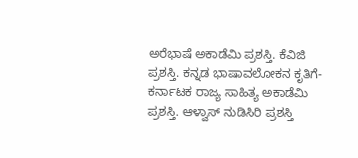ಅರೆಭಾಷೆ ಅಕಾಡೆಮಿ ಪ್ರಶಸ್ತಿ. ಕೆವಿಜಿ ಪ್ರಶಸ್ತಿ. ಕನ್ನಡ ಭಾಷಾವಲೋಕನ ಕೃತಿಗೆ- ಕರ್ನಾಟಕ ರಾಜ್ಯ ಸಾಹಿತ್ಯ ಅಕಾಡೆಮಿ ಪ್ರಶಸ್ತಿ. ಆಳ್ವಾಸ್ ನುಡಿಸಿರಿ ಪ್ರಶಸ್ತಿ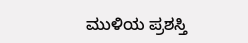ಮುಳಿಯ ಪ್ರಶಸ್ತಿ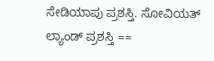ಸೇಡಿಯಾಪು ಪ್ರಶಸ್ತಿ. ಸೋವಿಯತ್ ಲ್ಯಾಂಡ್ ಪ್ರಶಸ್ತಿ ==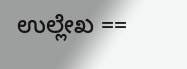ಉಲ್ಲೇಖ ==